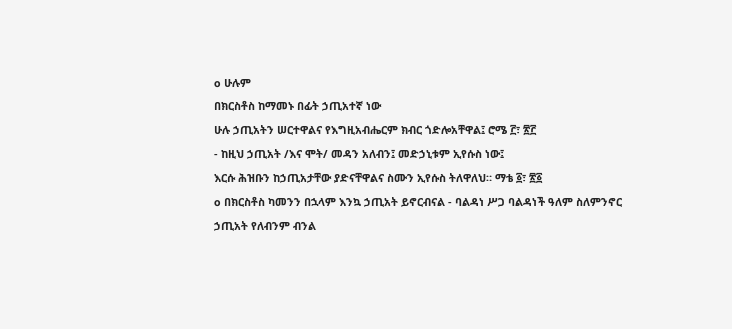o ሁሉም
በክርስቶስ ከማመኑ በፊት ኃጢአተኛ ነው
ሁሉ ኃጢአትን ሠርተዋልና የእግዚአብሔርም ክብር ጎድሎአቸዋል፤ ሮሜ ፫፣ ፳፫
- ከዚህ ኃጢአት /እና ሞት/ መዳን አለብን፤ መድኃኒቱም ኢየሱስ ነው፤
እርሱ ሕዝቡን ከኃጢአታቸው ያድናቸዋልና ስሙን ኢየሱስ ትለዋለህ። ማቴ ፩፣ ፳፩
o በክርስቶስ ካመንን በኋላም እንኳ ኃጢአት ይኖርብናል - ባልዳነ ሥጋ ባልዳነች ዓለም ስለምንኖር
ኃጢአት የለብንም ብንል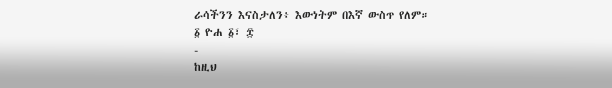ራሳችንን እናስታለን፥ እውነትም በእኛ ውስጥ የለም።
፩ ዮሐ ፩፣ ፰
-
ከዚህ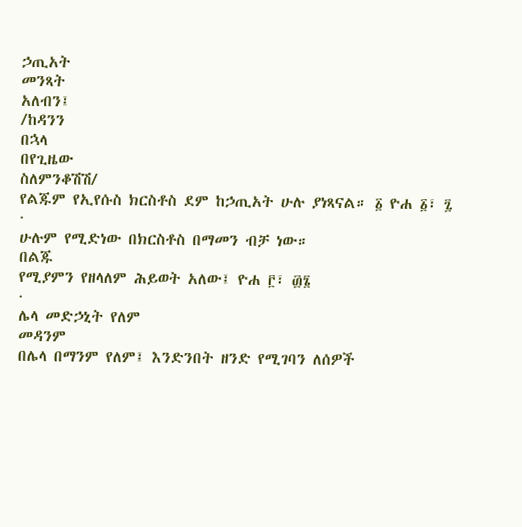ኃጢአት
መንጻት
አለብን፤
/ከዳንን
በኋላ
በየጊዜው
ስለምንቆሽሽ/
የልጁም የኢየሱስ ክርስቶስ ደም ከኃጢአት ሁሉ ያነጻናል። ፩ ዮሐ ፩፣ ፯
·
ሁሉም የሚድነው በክርስቶስ በማመን ብቻ ነው።
በልጁ
የሚያምን የዘላለም ሕይወት አለው፤ ዮሐ ፫፣ ፴፮
·
ሌላ መድኃኒት የለም
መዳንም
በሌላ በማንም የለም፤ እንድንበት ዘንድ የሚገባን ለሰዎች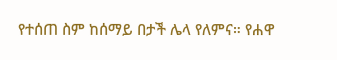የተሰጠ ስም ከሰማይ በታች ሌላ የለምና። የሐዋ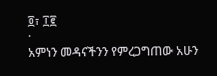፬፣ ፲፪
·
አምነን መዳናችንን የምረጋግጠው አሁን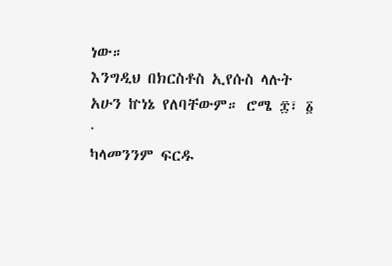ነው።
እንግዲህ በክርስቶስ ኢየሱስ ላሉት አሁን ኵነኔ የለባቸውም። ሮሜ ፰፣ ፩
·
ካላመንንም ፍርዱ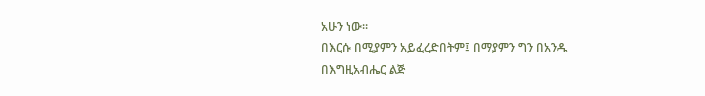አሁን ነው።
በእርሱ በሚያምን አይፈረድበትም፤ በማያምን ግን በአንዱ በእግዚአብሔር ልጅ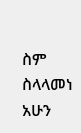ስም ስላላመነ አሁን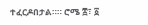ተፈርዶበታል።። ሮሜ ፰፣ ፩